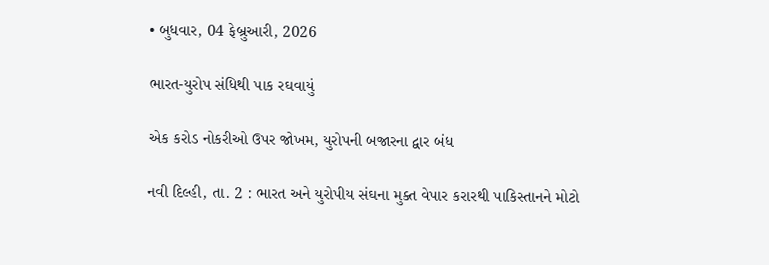• બુધવાર, 04 ફેબ્રુઆરી, 2026

ભારત-યુરોપ સંધિથી પાક રઘવાયું

એક કરોડ નોકરીઓ ઉપર જોખમ, યુરોપની બજારના દ્વાર બંધ

નવી દિલ્હી, તા. 2 : ભારત અને યુરોપીય સંઘના મુક્ત વેપાર કરારથી પાકિસ્તાનને મોટો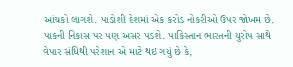આંચકો લાગશે. પાડોશી દેશમાં એક કરોડ નોકરીઓ ઉપર જોખમ છે. પાકની નિકાસ પર પણ અસર પડશે. પાકિસ્તાન ભારતની યુરોપ સાથે વેપાર સંધિથી પરેશાન એ માટે થઇ ગયું છે કે,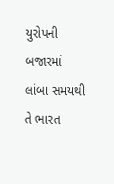યુરોપની બજારમાં લાંબા સમયથી તે ભારત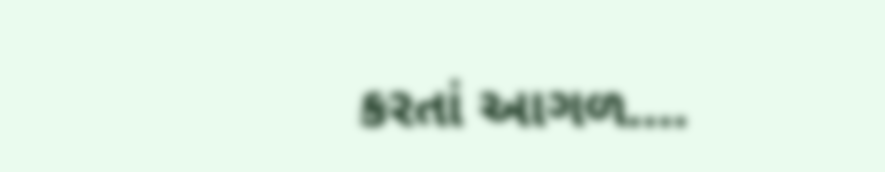કરતાં આગળ….